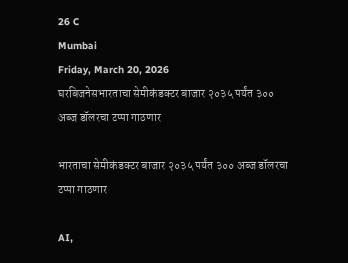26 C
Mumbai
Friday, March 20, 2026
घरबिजनेसभारताचा सेमीकंडक्टर बाजार २०३५ पर्यंत ३०० अब्ज डॉलरचा टप्पा गाठणार

भारताचा सेमीकंडक्टर बाजार २०३५ पर्यंत ३०० अब्ज डॉलरचा टप्पा गाठणार

AI,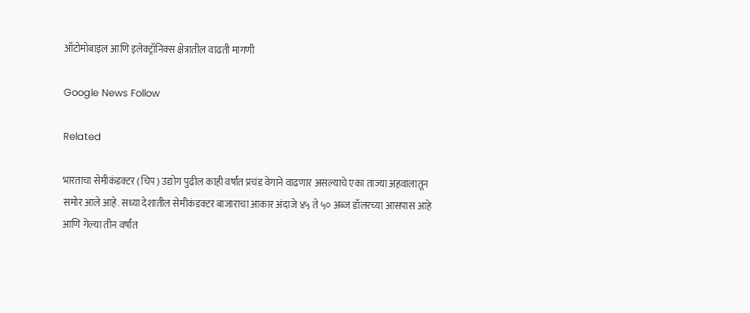ऑटोमोबाइल आणि इलेक्ट्रॉनिक्स क्षेत्रातील वाढती मागणी

Google News Follow

Related

भारताचा सेमीकंडक्टर (चिप) उद्योग पुढील काही वर्षांत प्रचंड वेगाने वाढणार असल्याचे एका ताज्या अहवालातून समोर आले आहे. सध्या देशातील सेमीकंडक्टर बाजाराचा आकार अंदाजे ४५ ते ५० अब्ज डॉलरच्या आसपास आहे आणि गेल्या तीन वर्षांत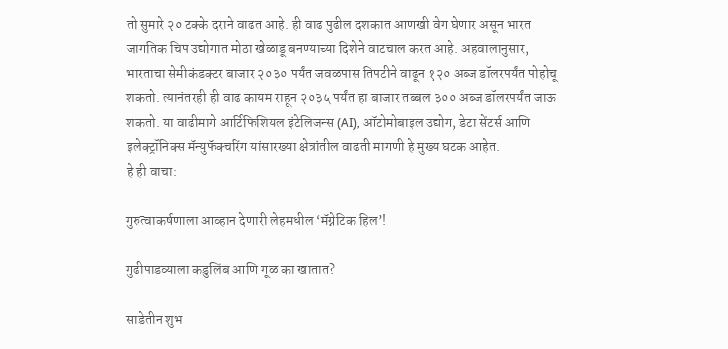तो सुमारे २० टक्के दराने वाढत आहे. ही वाढ पुढील दशकात आणखी वेग घेणार असून भारत जागतिक चिप उद्योगात मोठा खेळाडू बनण्याच्या दिशेने वाटचाल करत आहे. अहवालानुसार, भारताचा सेमीकंडक्टर बाजार २०३० पर्यंत जवळपास तिपटीने वाढून १२० अब्ज डॉलरपर्यंत पोहोचू शकतो. त्यानंतरही ही वाढ कायम राहून २०३५ पर्यंत हा बाजार तब्बल ३०० अब्ज डॉलरपर्यंत जाऊ शकतो. या वाढीमागे आर्टिफिशियल इंटेलिजन्स (AI), ऑटोमोबाइल उद्योग, डेटा सेंटर्स आणि इलेक्ट्रॉनिक्स मॅन्युफॅक्चरिंग यांसारख्या क्षेत्रांतील वाढती मागणी हे मुख्य घटक आहेत.
हे ही वाचा:

गुरुत्वाकर्षणाला आव्हान देणारी लेहमधील ‘मॅग्नेटिक हिल’!

गुढीपाडव्याला कडुलिंब आणि गूळ का खातात?

साडेतीन शुभ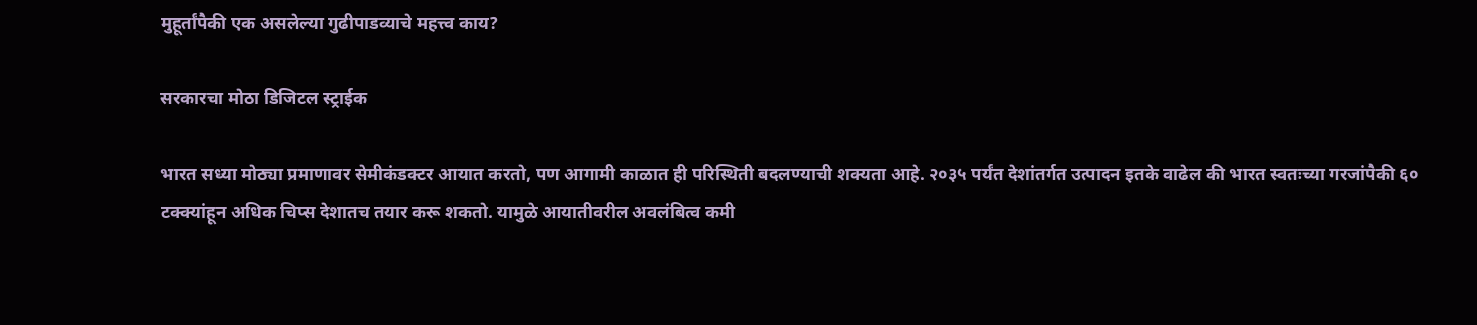मुहूर्तांपैकी एक असलेल्या गुढीपाडव्याचे महत्त्व काय?

सरकारचा मोठा डिजिटल स्ट्राईक

भारत सध्या मोठ्या प्रमाणावर सेमीकंडक्टर आयात करतो, पण आगामी काळात ही परिस्थिती बदलण्याची शक्यता आहे. २०३५ पर्यंत देशांतर्गत उत्पादन इतके वाढेल की भारत स्वतःच्या गरजांपैकी ६० टक्क्यांहून अधिक चिप्स देशातच तयार करू शकतो. यामुळे आयातीवरील अवलंबित्व कमी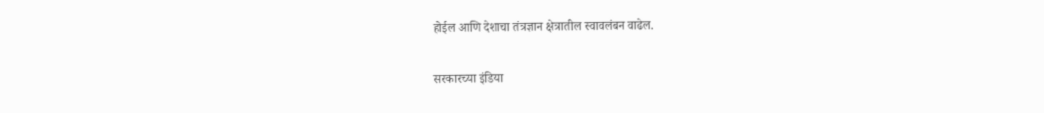होईल आणि देशाचा तंत्रज्ञान क्षेत्रातील स्वावलंबन वाढेल.

सरकारच्या इंडिया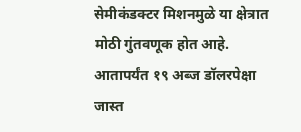सेमीकंडक्टर मिशनमुळे या क्षेत्रात मोठी गुंतवणूक होत आहे. आतापर्यंत १९ अब्ज डॉलरपेक्षा जास्त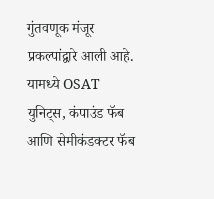गुंतवणूक मंजूर प्रकल्पांद्वारे आली आहे. यामध्ये OSAT युनिट्स, कंपाउंड फॅब आणि सेमीकंडक्टर फॅब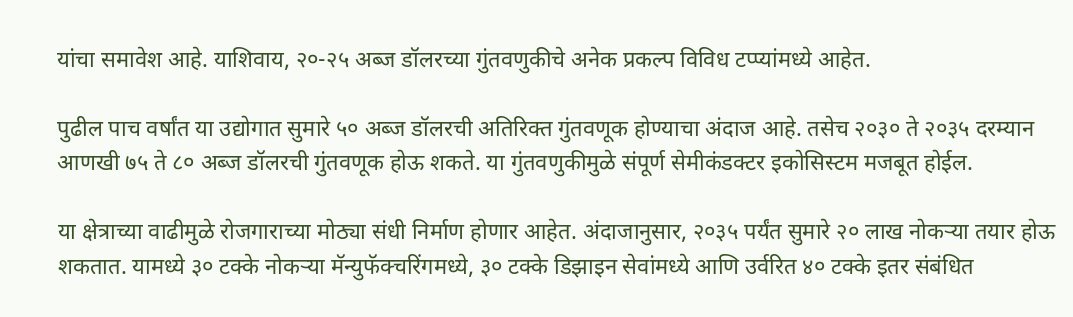यांचा समावेश आहे. याशिवाय, २०-२५ अब्ज डॉलरच्या गुंतवणुकीचे अनेक प्रकल्प विविध टप्प्यांमध्ये आहेत.

पुढील पाच वर्षांत या उद्योगात सुमारे ५० अब्ज डॉलरची अतिरिक्त गुंतवणूक होण्याचा अंदाज आहे. तसेच २०३० ते २०३५ दरम्यान आणखी ७५ ते ८० अब्ज डॉलरची गुंतवणूक होऊ शकते. या गुंतवणुकीमुळे संपूर्ण सेमीकंडक्टर इकोसिस्टम मजबूत होईल.

या क्षेत्राच्या वाढीमुळे रोजगाराच्या मोठ्या संधी निर्माण होणार आहेत. अंदाजानुसार, २०३५ पर्यंत सुमारे २० लाख नोकऱ्या तयार होऊ शकतात. यामध्ये ३० टक्के नोकऱ्या मॅन्युफॅक्चरिंगमध्ये, ३० टक्के डिझाइन सेवांमध्ये आणि उर्वरित ४० टक्के इतर संबंधित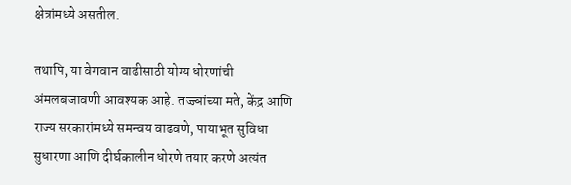क्षेत्रांमध्ये असतील.

तथापि, या वेगवान वाढीसाठी योग्य धोरणांची अंमलबजावणी आवश्यक आहे. तज्ज्ञांच्या मते, केंद्र आणि राज्य सरकारांमध्ये समन्वय वाढवणे, पायाभूत सुविधा सुधारणा आणि दीर्घकालीन धोरणे तयार करणे अत्यंत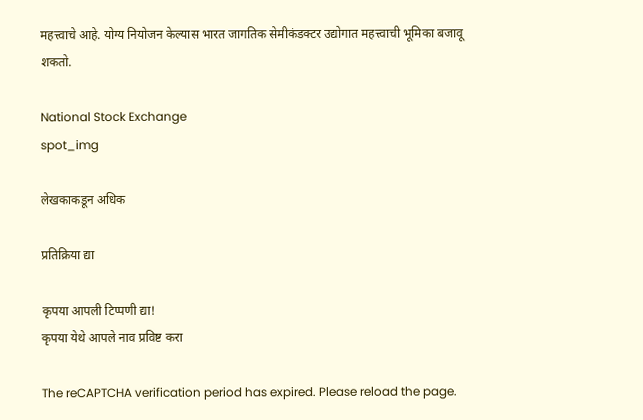महत्त्वाचे आहे. योग्य नियोजन केल्यास भारत जागतिक सेमीकंडक्टर उद्योगात महत्त्वाची भूमिका बजावू शकतो.

National Stock Exchange
spot_img

लेखकाकडून अधिक

प्रतिक्रिया द्या

कृपया आपली टिप्पणी द्या!
कृपया येथे आपले नाव प्रविष्ट करा

The reCAPTCHA verification period has expired. Please reload the page.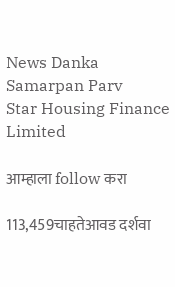News Danka Samarpan Parv
Star Housing Finance Limited

आम्हाला follow करा

113,459चाहतेआवड दर्शवा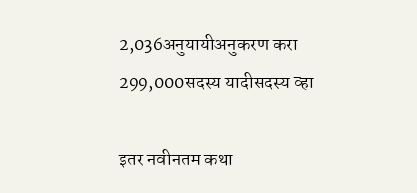2,036अनुयायीअनुकरण करा
299,000सदस्य यादीसदस्य व्हा

इतर नवीनतम कथा